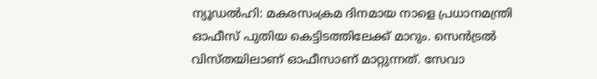ന്യൂഡൽഹി: മകരസംക്രമ ദിനമായ നാളെ പ്രധാനമന്ത്രി ഓഫീസ് പുതിയ കെട്ടിടത്തിലേക്ക് മാറും. സെൻട്രൽ വിസ്തയിലാണ് ഓഫീസാണ് മാറ്റുന്നത്. സേവാ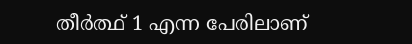തീർത്ഥ് 1 എന്ന പേരിലാണ്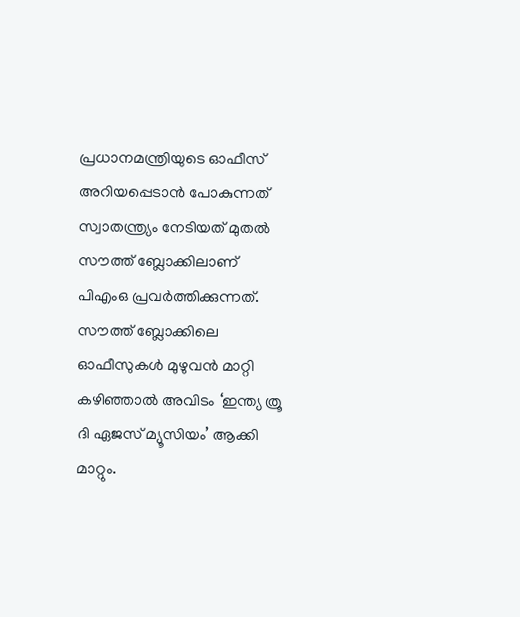പ്രധാനമന്ത്രിയുടെ ഓഫീസ് അറിയപ്പെടാൻ പോകുന്നത്
സ്വാതന്ത്ര്യം നേടിയത് മുതൽ സൗത്ത് ബ്ലോക്കിലാണ് പിഎംഒ പ്രവർത്തിക്കുന്നത്. സൗത്ത് ബ്ലോക്കിലെ ഓഫീസുകൾ മുഴുവൻ മാറ്റി കഴിഞ്ഞാൽ അവിടം ‘ഇന്ത്യ ത്രൂ ദി ഏജസ് മ്യൂസിയം’ ആക്കി മാറ്റും.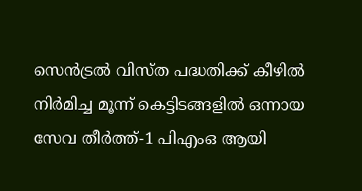സെൻട്രൽ വിസ്ത പദ്ധതിക്ക് കീഴിൽ നിർമിച്ച മൂന്ന് കെട്ടിടങ്ങളിൽ ഒന്നായ സേവ തീർത്ത്-1 പിഎംഒ ആയി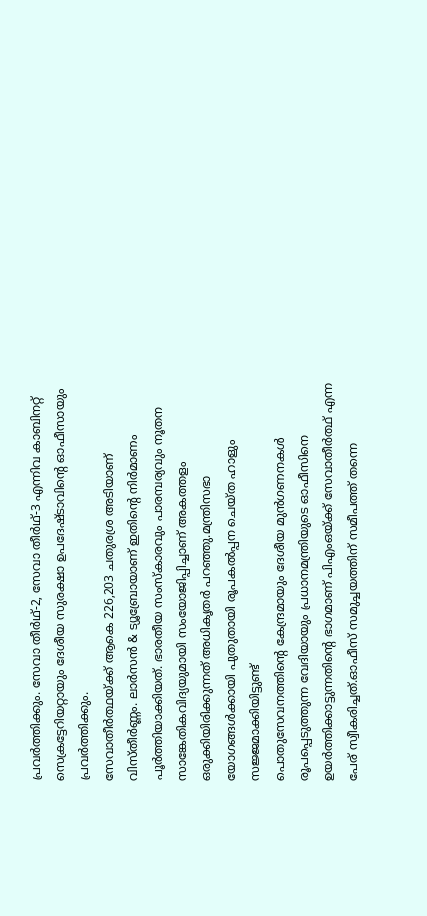പ്രവർത്തിക്കും. സേവാ തീർഥ്-2, സേവാ തീർഥ്-3 എന്നിവ കാബിനറ്റ് സെക്രട്ടേറിയറ്റായും ദേശീയ സുരക്ഷാ ഉപദേഷ്ടാവിന്റെ ഓഫീസായും പ്രവർത്തിക്കും.
സേവാതീർത്ഥയ്ക്ക് ആകെ 226,203 ചതുരശ്ര അടിയാണ് വിസ്തീർണ്ണം. ലാർസൻ & ട്യൂബ്രോയാണ് ഇതിന്റെ നിർമാണം പൂർത്തിയാക്കിയത്. ഭാരതീയ സംസ്കാരവും പാരമ്പര്യവും നൂതന സാങ്കേതികവിദ്യയുമായി സംയോജിപ്പിച്ചാണ് അകത്തളം ഒരുക്കിയിരിക്കുന്നത് അധികൃതർ പറഞ്ഞു.മന്ത്രിസഭാ യോഗങ്ങൾക്കായി പുതുതായി രൂപകൽപ്പന ചെയ്ത ഹാളും സജ്ജമാക്കിയിട്ടുണ്ട്
പൊതുസേവനത്തിന്റെ കേന്ദ്രമായും ദേശീയ മുൻഗണനകൾ രൂപപ്പെടുത്തുന്ന വേദിയായും പ്രധാനമന്ത്രിയുടെ ഓഫീസിനെ ഉയർത്തിക്കാട്ടുന്നതിന്റെ ഭാഗമാണ് പിഎംഒയ്ക്ക് സേവാതീർത്ഥ് എന്ന പേര് സ്വീകരിച്ചത്.ഓഫീസ് സമുച്ചയത്തിന് സമീപത്ത് തന്നെ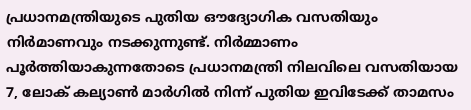പ്രധാനമന്ത്രിയുടെ പുതിയ ഔദ്യോഗിക വസതിയും നിർമാണവും നടക്കുന്നുണ്ട്. നിർമ്മാണം പൂർത്തിയാകുന്നതോടെ പ്രധാനമന്ത്രി നിലവിലെ വസതിയായ 7, ലോക് കല്യാൺ മാർഗിൽ നിന്ന് പുതിയ ഇവിടേക്ക് താമസം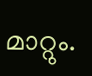മാറ്റും.